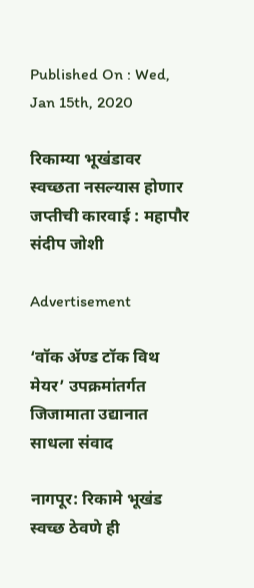Published On : Wed, Jan 15th, 2020

रिकाम्या भूखंडावर स्वच्छता नसल्यास होणार जप्तीची कारवाई : महापौर संदीप जोशी

Advertisement

‘वॉक ॲण्ड टॉक विथ मेयर’ उपक्रमांतर्गत जिजामाता उद्यानात साधला संवाद

नागपूर: रिकामे भूखंड स्वच्छ ठेवणे ही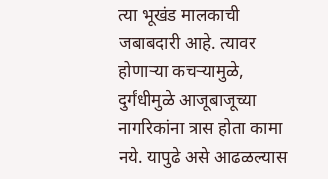त्या भूखंड मालकाची जबाबदारी आहे. त्यावर होणाऱ्या कचऱ्यामुळे, दुर्गंधीमुळे आजूबाजूच्या नागरिकांना त्रास होता कामा नये. यापुढे असे आढळल्यास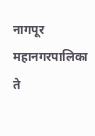नागपूर महानगरपालिका ते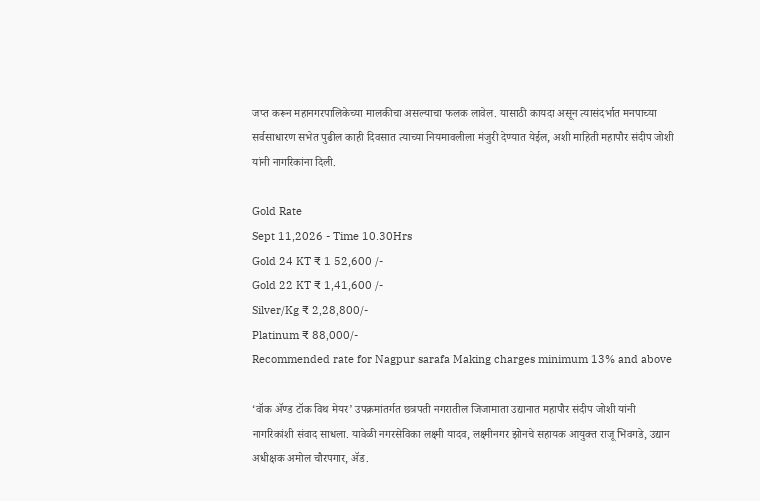जप्त करून महानगरपालिकेच्या मालकीचा असल्याचा फलक लावेल. यासाठी कायदा असून त्यासंदर्भात मनपाच्या सर्वसाधारण सभेत पुढील काही दिवसात त्याच्या नियमावलीला मंजुरी देण्यात येईल, अशी माहिती महापौर संदीप जोशी यांनी नागरिकांना दिली.

Gold Rate
Sept 11,2026 - Time 10.30Hrs
Gold 24 KT ₹ 1 52,600 /-
Gold 22 KT ₹ 1,41,600 /-
Silver/Kg ₹ 2,28,800/-
Platinum ₹ 88,000/-
Recommended rate for Nagpur sarafa Making charges minimum 13% and above

‘वॉक ॲण्ड टॉक विथ मेयर’ उपक्रमांतर्गत छत्रपती नगरातील जिजामाता उद्यानात महापौर संदीप जोशी यांनी नागरिकांशी संवाद साधला. यावेळी नगरसेविका लक्ष्मी यादव, लक्ष्मीनगर झोनचे सहायक आयुक्त राजू भिवगडे, उद्यान अधीक्षक अमोल चौरपगार, ॲड.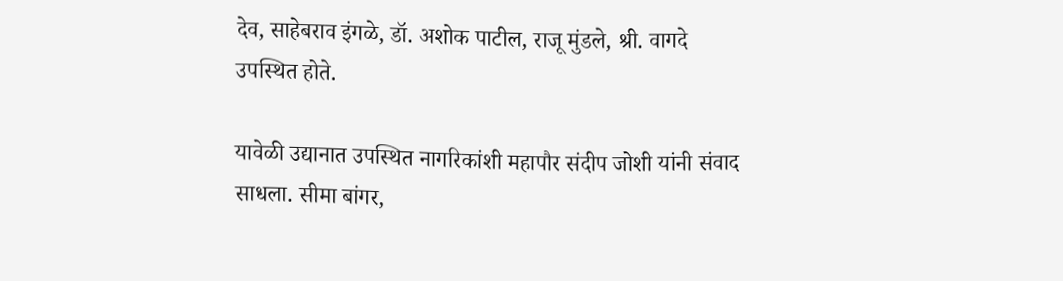देव, साहेबराव इंगळे, डॉ. अशोक पाटील, राजू मुंडले, श्री. वागदे उपस्थित होते.

यावेळी उद्यानात उपस्थित नागरिकांशी महापौर संदीप जोशी यांनी संवाद साधला. सीमा बांगर,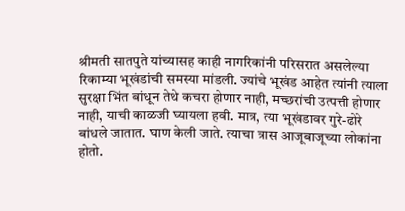श्रीमती सातपुते यांच्यासह काही नागरिकांनी परिसरात असलेल्या रिकाम्या भूखंडांची समस्या मांडली. ज्यांचे भूखंड आहेत त्यांनी त्याला सुरक्षा भिंत बांधून तेथे कचरा होणार नाही, मच्छरांची उत्पत्ती होणार नाही, याची काळजी घ्यायला हवी. मात्र, त्या भूखंडावर गुरे-ढोरे बांधले जातात. घाण केली जाते. त्याचा त्रास आजूबाजूच्या लोकांना होतो.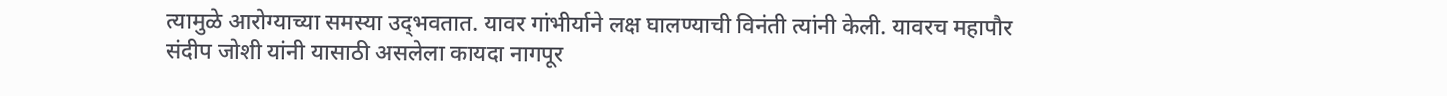त्यामुळे आरोग्याच्या समस्या उद्‌भवतात. यावर गांभीर्याने लक्ष घालण्याची विनंती त्यांनी केली. यावरच महापौर संदीप जोशी यांनी यासाठी असलेला कायदा नागपूर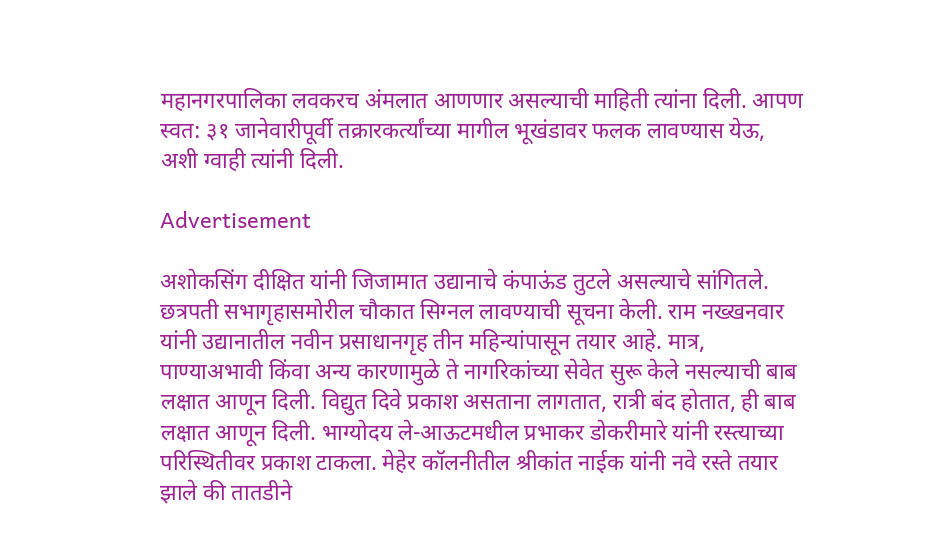महानगरपालिका लवकरच अंमलात आणणार असल्याची माहिती त्यांना दिली. आपण स्वत: ३१ जानेवारीपूर्वी तक्रारकर्त्यांच्या मागील भूखंडावर फलक लावण्यास येऊ, अशी ग्वाही त्यांनी दिली.

Advertisement

अशोकसिंग दीक्षित यांनी जिजामात उद्यानाचे कंपाऊंड तुटले असल्याचे सांगितले. छत्रपती सभागृहासमोरील चौकात सिग्नल लावण्याची सूचना केली. राम नख्खनवार यांनी उद्यानातील नवीन प्रसाधानगृह तीन महिन्यांपासून तयार आहे. मात्र, पाण्याअभावी किंवा अन्य कारणामुळे ते नागरिकांच्या सेवेत सुरू केले नसल्याची बाब लक्षात आणून दिली. विद्युत दिवे प्रकाश असताना लागतात, रात्री बंद होतात, ही बाब लक्षात आणून दिली. भाग्योदय ले-आऊटमधील प्रभाकर डोकरीमारे यांनी रस्त्याच्या परिस्थितीवर प्रकाश टाकला. मेहेर कॉलनीतील श्रीकांत नाईक यांनी नवे रस्ते तयार झाले की तातडीने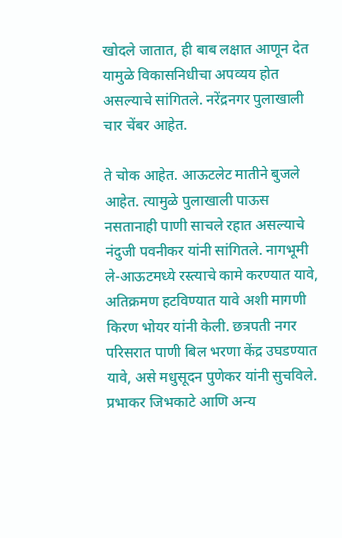खोदले जातात, ही बाब लक्षात आणून देत यामुळे विकासनिधीचा अपव्यय होत असल्याचे सांगितले. नरेंद्रनगर पुलाखाली चार चेंबर आहेत.

ते चोक आहेत. आऊटलेट मातीने बुजले आहेत. त्यामुळे पुलाखाली पाऊस नसतानाही पाणी साचले रहात असल्याचे नंदुजी पवनीकर यांनी सांगितले. नागभूमी ले-आऊटमध्ये रस्त्याचे कामे करण्यात यावे, अतिक्रमण हटविण्यात यावे अशी मागणी किरण भोयर यांनी केली. छत्रपती नगर परिसरात पाणी बिल भरणा केंद्र उघडण्यात यावे, असे मधुसूदन पुणेकर यांनी सुचविले. प्रभाकर जिभकाटे आणि अन्य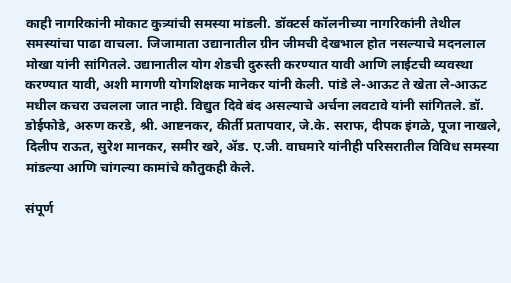काही नागरिकांनी मोकाट कुत्र्यांची समस्या मांडली. डॉक्टर्स कॉलनीच्या नागरिकांनी तेथील समस्यांचा पाढा वाचला. जिजामाता उद्यानातील ग्रीन जीमची देखभाल होत नसल्याचे मदनलाल मोखा यांनी सांगितले. उद्यानातील योग शेडची दुरुस्ती करण्यात यावी आणि लाईटची व्यवस्था करण्यात यावी, अशी मागणी योगशिक्षक मानेकर यांनी केली. पांडे ले-आऊट ते खेता ले-आऊट मधील कचरा उचलला जात नाही. विद्युत दिवे बंद असल्याचे अर्चना लवटावे यांनी सांगितले. डॉ. डोईफोडे, अरुण करडे, श्री. आष्टनकर, कीर्ती प्रतापवार, जे.के. सराफ, दीपक इंगळे, पूजा नाखले, दिलीप राऊत, सुरेश मानकर, समीर खरे, ॲड. ए.जी. वाघमारे यांनीही परिसरातील विविध समस्या मांडल्या आणि चांगल्या कामांचे कौतुकही केले.

संपूर्ण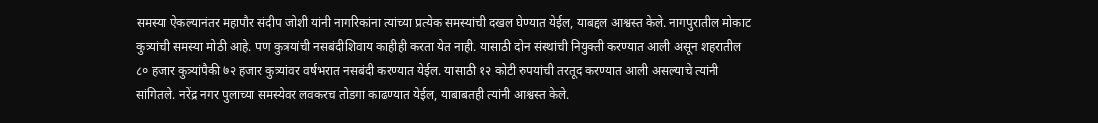समस्या ऐकल्यानंतर महापौर संदीप जोशी यांनी नागरिकांना त्यांच्या प्रत्येक समस्यांची दखल घेण्यात येईल, याबद्दल आश्वस्त केले. नागपुरातील मोकाट कुत्र्यांची समस्या मोठी आहे. पण कुत्रयांची नसबंदीशिवाय काहीही करता येत नाही. यासाठी दोन संस्थांची नियुक्ती करण्यात आली असून शहरातील ८० हजार कुत्र्यांपैकी ७२ हजार कुत्र्यांवर वर्षभरात नसबंदी करण्यात येईल. यासाठी १२ कोटी रुपयांची तरतूद करण्यात आली असल्याचे त्यांनी सांगितले. नरेंद्र नगर पुलाच्या समस्येवर लवकरच तोडगा काढण्यात येईल, याबाबतही त्यांनी आश्वस्त केले.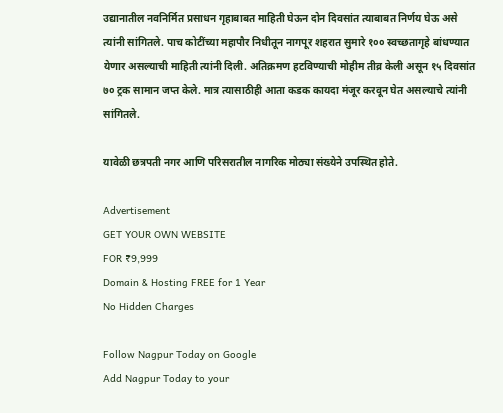उद्यानातील नवनिर्मित प्रसाधन गृहाबाबत माहिती घेऊन दोन दिवसांत त्याबाबत निर्णय घेऊ असे त्यांनी सांगितले. पाच कोटींच्या महापौर निधीतून नागपूर शहरात सुमारे १०० स्वच्छतागृहे बांधण्यात येणार असल्याची माहिती त्यांनी दिली. अतिक्रमण हटविण्याची मोहीम तीव्र केली असून १५ दिवसांत ७० ट्रक सामान जप्त केले. मात्र त्यासाठीही आता कडक कायदा मंजूर करवून घेत असल्याचे त्यांनी सांगितले.

यावेळी छत्रपती नगर आणि परिसरातील नागरिक मोठ्या संख्येने उपस्थित होते.

Advertisement
GET YOUR OWN WEBSITE
FOR ₹9,999
Domain & Hosting FREE for 1 Year
No Hidden Charges

Follow Nagpur Today on Google
Add Nagpur Today to your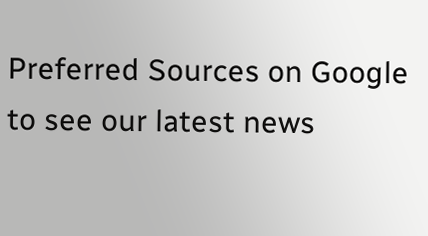Preferred Sources on Google to see our latest news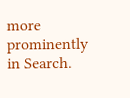more prominently in Search.